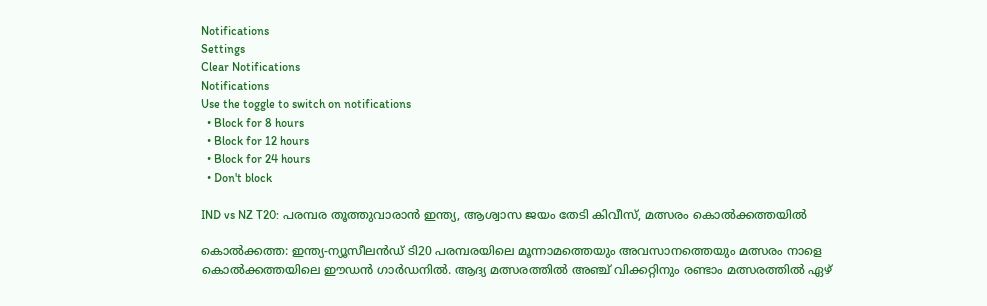Notifications
Settings
Clear Notifications
Notifications
Use the toggle to switch on notifications
  • Block for 8 hours
  • Block for 12 hours
  • Block for 24 hours
  • Don't block

IND vs NZ T20: പരമ്പര തൂത്തുവാരാന്‍ ഇന്ത്യ, ആശ്വാസ ജയം തേടി കിവീസ്, മത്സരം കൊല്‍ക്കത്തയില്‍

കൊല്‍ക്കത്ത: ഇന്ത്യ-ന്യൂസീലന്‍ഡ് ടി20 പരമ്പരയിലെ മൂന്നാമത്തെയും അവസാനത്തെയും മത്സരം നാളെ കൊല്‍ക്കത്തയിലെ ഈഡന്‍ ഗാര്‍ഡനില്‍. ആദ്യ മത്സരത്തില്‍ അഞ്ച് വിക്കറ്റിനും രണ്ടാം മത്സരത്തില്‍ ഏഴ്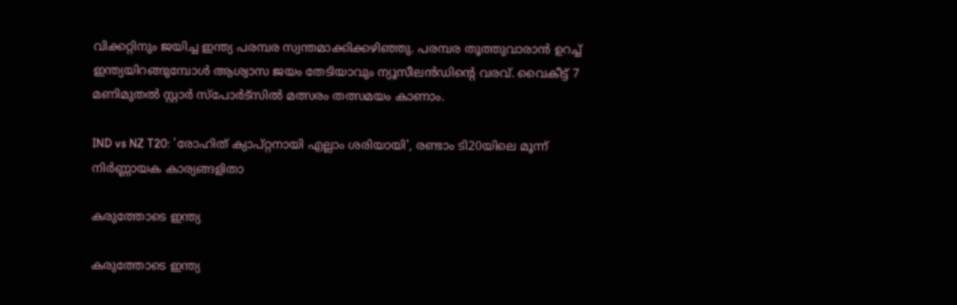വിക്കറ്റിനും ജയിച്ച ഇന്ത്യ പരമ്പര സ്വന്തമാക്കിക്കഴിഞ്ഞു. പരമ്പര തൂത്തുവാരാന്‍ ഉറച്ച് ഇന്ത്യയിറങ്ങുമ്പോള്‍ ആശ്വാസ ജയം തേടിയാവും ന്യൂസീലന്‍ഡിന്റെ വരവ്. വൈകീട്ട് 7 മണിമുതല്‍ സ്റ്റാര്‍ സ്‌പോര്‍ട്‌സില്‍ മത്സരം തത്സമയം കാണാം.

IND vs NZ T20: 'രോഹിത് ക്യാപ്റ്റനായി എല്ലാം ശരിയായി', രണ്ടാം ടി20യിലെ മൂന്ന് നിര്‍ണ്ണായക കാര്യങ്ങളിതാ

കരുത്തോടെ ഇന്ത്യ

കരുത്തോടെ ഇന്ത്യ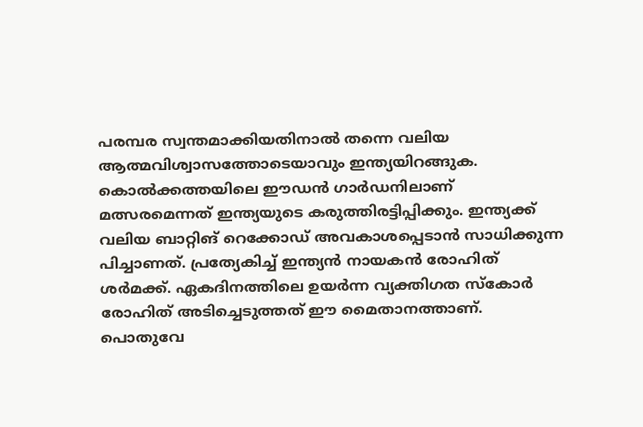പരമ്പര സ്വന്തമാക്കിയതിനാല്‍ തന്നെ വലിയ ആത്മവിശ്വാസത്തോടെയാവും ഇന്ത്യയിറങ്ങുക. കൊല്‍ക്കത്തയിലെ ഈഡന്‍ ഗാര്‍ഡനിലാണ് മത്സരമെന്നത് ഇന്ത്യയുടെ കരുത്തിരട്ടിപ്പിക്കും. ഇന്ത്യക്ക് വലിയ ബാറ്റിങ് റെക്കോഡ് അവകാശപ്പെടാന്‍ സാധിക്കുന്ന പിച്ചാണത്. പ്രത്യേകിച്ച് ഇന്ത്യന്‍ നായകന്‍ രോഹിത് ശര്‍മക്ക്. ഏകദിനത്തിലെ ഉയര്‍ന്ന വ്യക്തിഗത സ്‌കോര്‍ രോഹിത് അടിച്ചെടുത്തത് ഈ മൈതാനത്താണ്. പൊതുവേ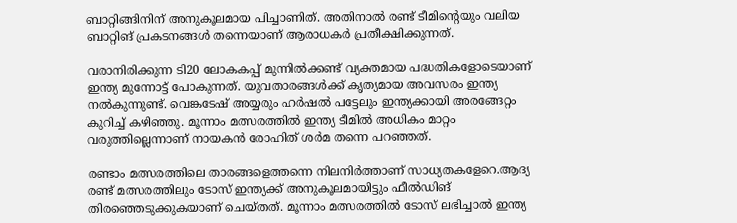ബാറ്റിങ്ങിനിന് അനുകൂലമായ പിച്ചാണിത്. അതിനാല്‍ രണ്ട് ടീമിന്റെയും വലിയ ബാറ്റിങ് പ്രകടനങ്ങള്‍ തന്നെയാണ് ആരാധകര്‍ പ്രതീക്ഷിക്കുന്നത്.

വരാനിരിക്കുന്ന ടി20 ലോകകപ്പ് മുന്നില്‍ക്കണ്ട് വ്യക്തമായ പദ്ധതികളോടെയാണ് ഇന്ത്യ മുന്നോട്ട് പോകുന്നത്. യുവതാരങ്ങള്‍ക്ക് കൃത്യമായ അവസരം ഇന്ത്യ നല്‍കുന്നുണ്ട്. വെങ്കടേഷ് അയ്യരും ഹര്‍ഷല്‍ പട്ടേലും ഇന്ത്യക്കായി അരങ്ങേറ്റം കുറിച്ച് കഴിഞ്ഞു. മൂന്നാം മത്സരത്തില്‍ ഇന്ത്യ ടീമില്‍ അധികം മാറ്റം വരുത്തില്ലെന്നാണ് നായകന്‍ രോഹിത് ശര്‍മ തന്നെ പറഞ്ഞത്.

രണ്ടാം മത്സരത്തിലെ താരങ്ങളെത്തന്നെ നിലനിര്‍ത്താണ് സാധ്യതകളേറെ.ആദ്യ രണ്ട് മത്സരത്തിലും ടോസ് ഇന്ത്യക്ക് അനുകൂലമായിട്ടും ഫീല്‍ഡിങ് തിരഞ്ഞെടുക്കുകയാണ് ചെയ്തത്. മൂന്നാം മത്സരത്തില്‍ ടോസ് ലഭിച്ചാല്‍ ഇന്ത്യ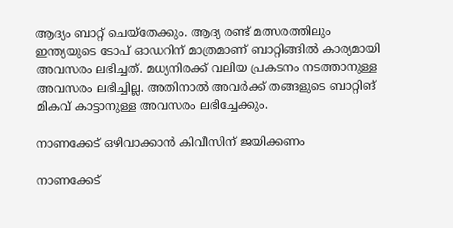ആദ്യം ബാറ്റ് ചെയ്‌തേക്കും. ആദ്യ രണ്ട് മത്സരത്തിലും ഇന്ത്യയുടെ ടോപ് ഓഡറിന് മാത്രമാണ് ബാറ്റിങ്ങില്‍ കാര്യമായി അവസരം ലഭിച്ചത്. മധ്യനിരക്ക് വലിയ പ്രകടനം നടത്താനുള്ള അവസരം ലഭിച്ചില്ല. അതിനാല്‍ അവര്‍ക്ക് തങ്ങളുടെ ബാറ്റിങ് മികവ് കാട്ടാനുള്ള അവസരം ലഭിച്ചേക്കും.

നാണക്കേട് ഒഴിവാക്കാന്‍ കിവീസിന് ജയിക്കണം

നാണക്കേട്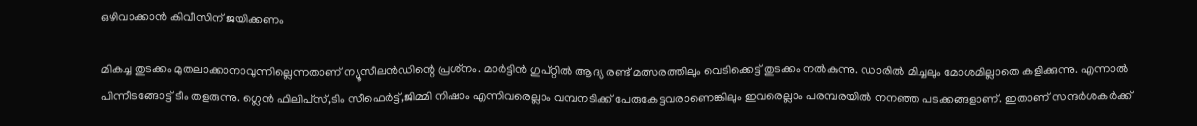ഒഴിവാക്കാന്‍ കിവീസിന് ജയിക്കണം

മികച്ച തുടക്കം മുതലാക്കാനാവുന്നില്ലെന്നതാണ് ന്യൂസീലന്‍ഡിന്റെ പ്രശ്‌നം. മാര്‍ട്ടിന്‍ ഗുപ്റ്റില്‍ ആദ്യ രണ്ട് മത്സരത്തിലും വെടിക്കെട്ട് തുടക്കം നല്‍കുന്നു. ഡാരില്‍ മിച്ചലും മോശമില്ലാതെ കളിക്കുന്നു. എന്നാല്‍ പിന്നീടങ്ങോട്ട് ടീം തളരുന്നു. ഗ്ലെന്‍ ഫിലിപ്‌സ്,ടിം സീഫെര്‍ട്ട്,ജിമ്മി നിഷാം എന്നിവരെല്ലാം വമ്പനടിക്ക് പേരുകേട്ടവരാണെങ്കിലും ഇവരെല്ലാം പരമ്പരയില്‍ നനഞ്ഞ പടക്കങ്ങളാണ്. ഇതാണ് സന്ദര്‍ശകര്‍ക്ക്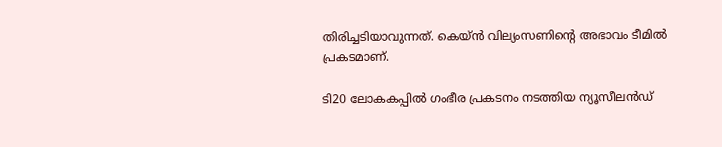തിരിച്ചടിയാവുന്നത്. കെയ്ന്‍ വില്യംസണിന്റെ അഭാവം ടീമില്‍ പ്രകടമാണ്.

ടി20 ലോകകപ്പില്‍ ഗംഭീര പ്രകടനം നടത്തിയ ന്യൂസീലന്‍ഡ്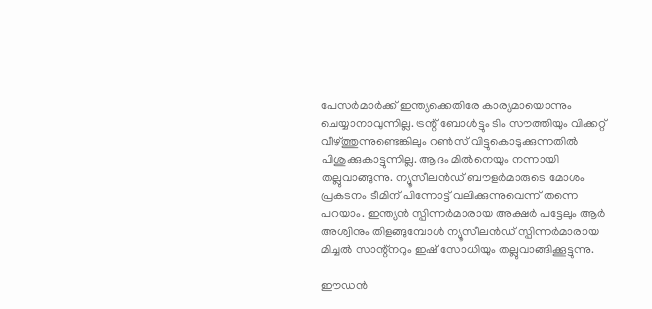പേസര്‍മാര്‍ക്ക് ഇന്ത്യക്കെതിരേ കാര്യമായൊന്നും ചെയ്യാനാവുന്നില്ല. ട്രന്റ് ബോള്‍ട്ടും ടിം സൗത്തിയും വിക്കറ്റ് വീഴ്ത്തുന്നുണ്ടെങ്കിലും റണ്‍സ് വിട്ടുകൊടുക്കുന്നതില്‍ പിശുക്കുകാട്ടുന്നില്ല. ആദം മില്‍നെയും നന്നായി തല്ലുവാങ്ങുന്നു. ന്യൂസീലന്‍ഡ് ബൗളര്‍മാരുടെ മോശം പ്രകടനം ടീമിന് പിന്നോട്ട് വലിക്കുന്നുവെന്ന് തന്നെ പറയാം. ഇന്ത്യന്‍ സ്പിന്നര്‍മാരായ അക്ഷര്‍ പട്ടേലും ആര്‍ അശ്വിനും തിളങ്ങുമ്പോള്‍ ന്യൂസീലന്‍ഡ് സ്പിന്നര്‍മാരായ മിച്ചല്‍ സാന്റ്‌നറും ഇഷ് സോധിയും തല്ലുവാങ്ങിക്കൂട്ടുന്നു.

ഈഡന്‍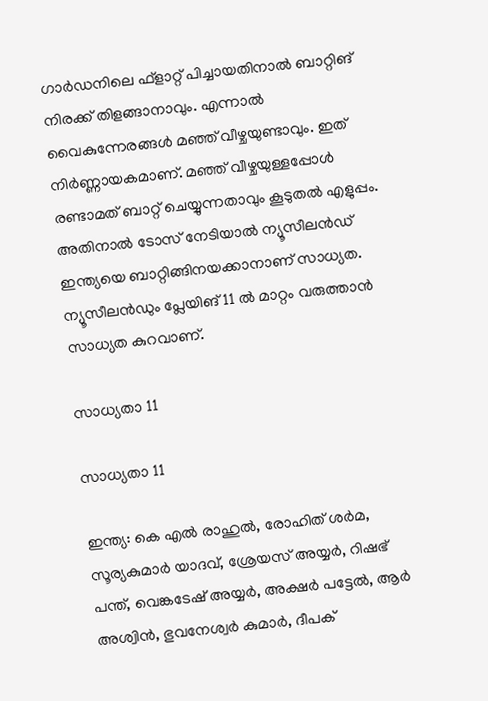ഗാര്‍ഡനിലെ ഫ്‌ളാറ്റ് പിച്ചായതിനാല്‍ ബാറ്റിങ് നിരക്ക് തിളങ്ങാനാവും. എന്നാല്‍ വൈകുന്നേരങ്ങള്‍ മഞ്ഞ് വീഴ്ചയുണ്ടാവും. ഇത് നിര്‍ണ്ണായകമാണ്. മഞ്ഞ് വീഴ്ചയുള്ളപ്പോള്‍ രണ്ടാമത് ബാറ്റ് ചെയ്യുന്നതാവും കൂടുതല്‍ എളുപ്പം. അതിനാല്‍ ടോസ് നേടിയാല്‍ ന്യൂസീലന്‍ഡ് ഇന്ത്യയെ ബാറ്റിങ്ങിനയക്കാനാണ് സാധ്യത. ന്യൂസീലന്‍ഡും പ്ലേയിങ് 11 ല്‍ മാറ്റം വരുത്താന്‍ സാധ്യത കുറവാണ്.

സാധ്യതാ 11

സാധ്യതാ 11

ഇന്ത്യ: കെ എല്‍ രാഹുല്‍, രോഹിത് ശര്‍മ, സൂര്യകുമാര്‍ യാദവ്, ശ്രേയസ് അയ്യര്‍, റിഷഭ് പന്ത്, വെങ്കടേഷ് അയ്യര്‍, അക്ഷര്‍ പട്ടേല്‍, ആര്‍ അശ്വിന്‍, ഭുവനേശ്വര്‍ കുമാര്‍, ദീപക്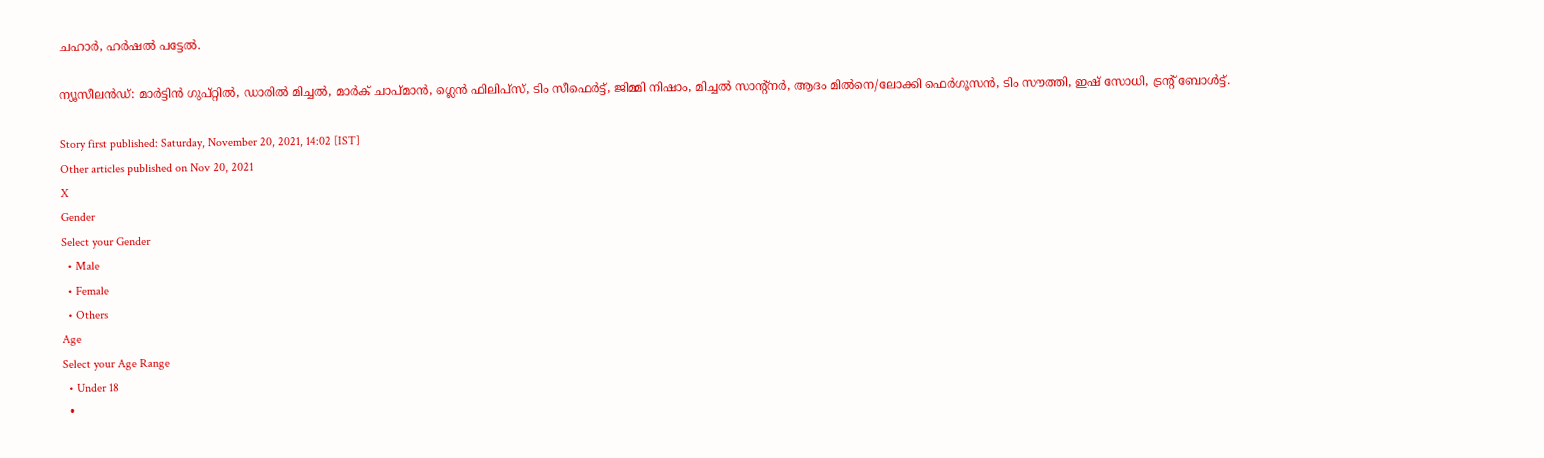ചഹാര്‍, ഹര്‍ഷല്‍ പട്ടേല്‍.

ന്യൂസീലന്‍ഡ്: മാര്‍ട്ടിന്‍ ഗുപ്റ്റില്‍, ഡാരില്‍ മിച്ചല്‍, മാര്‍ക് ചാപ്മാന്‍, ഗ്ലെന്‍ ഫിലിപ്‌സ്, ടിം സീഫെര്‍ട്ട്, ജിമ്മി നിഷാം, മിച്ചല്‍ സാന്റ്‌നര്‍, ആദം മില്‍നെ/ലോക്കി ഫെര്‍ഗൂസന്‍, ടിം സൗത്തി, ഇഷ് സോധി, ട്രന്റ് ബോള്‍ട്ട്.

Story first published: Saturday, November 20, 2021, 14:02 [IST]
Other articles published on Nov 20, 2021
X
Gender
Select your Gender
  • Male
  • Female
  • Others
Age
Select your Age Range
  • Under 18
  •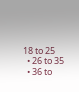18 to 25
  • 26 to 35
  • 36 to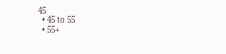45
  • 45 to 55
  • 55+